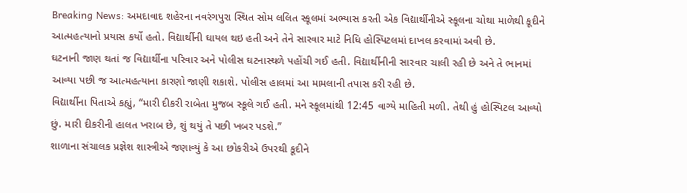Breaking News: અમદાવાદ શહેરના નવરંગપુરા સ્થિત સોમ લલિત સ્કૂલમાં અભ્યાસ કરતી એક વિદ્યાર્થીનીએ સ્કૂલના ચોથા માળેથી કૂદીને આત્મહત્યાનો પ્રયાસ કર્યો હતો. વિદ્યાર્થીની ઘાયલ થઇ હતી અને તેને સારવાર માટે નિધિ હોસ્પિટલમાં દાખલ કરવામાં અવી છે.
ઘટનાની જાણ થતાં જ વિદ્યાર્થીના પરિવાર અને પોલીસ ઘટનાસ્થળે પહોંચી ગઈ હતી. વિદ્યાર્થીનીની સારવાર ચાલી રહી છે અને તે ભાનમાં આવ્યા પછી જ આત્મહત્યાના કારણો જાણી શકાશે. પોલીસ હાલમાં આ મામલાની તપાસ કરી રહી છે.
વિદ્યાર્થીના પિતાએ કહ્યું, “મારી દીકરી રાબેતા મુજબ સ્કૂલે ગઈ હતી. મને સ્કૂલમાંથી 12:45 વાગ્યે માહિતી મળી. તેથી હું હોસ્પિટલ આવ્યો છું. મારી દીકરીની હાલત ખરાબ છે, શું થયું તે પછી ખબર પડશે.”
શાળાના સંચાલક પ્રજ્ઞેશ શાસ્ત્રીએ જણાવ્યું કે આ છોકરીએ ઉપરથી કૂદીને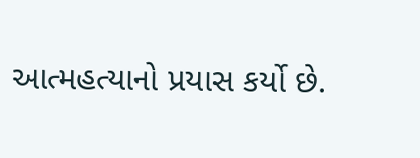આત્મહત્યાનો પ્રયાસ કર્યો છે.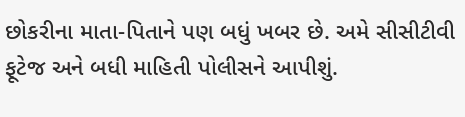છોકરીના માતા-પિતાને પણ બધું ખબર છે. અમે સીસીટીવી ફૂટેજ અને બધી માહિતી પોલીસને આપીશું.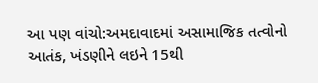આ પણ વાંચો:અમદાવાદમાં અસામાજિક તત્વોનો આતંક, ખંડણીને લઇને 15થી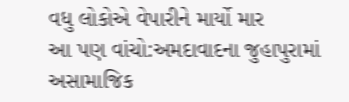વધુ લોકોએ વેપારીને માર્યો માર
આ પણ વાંચો:અમદાવાદના જુહાપુરામાં અસામાજિક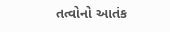તત્વોનો આતંક